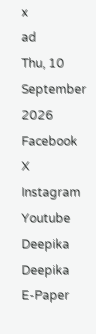x
ad
Thu, 10 September 2026
Facebook X Instagram Youtube
Deepika
Deepika
E-Paper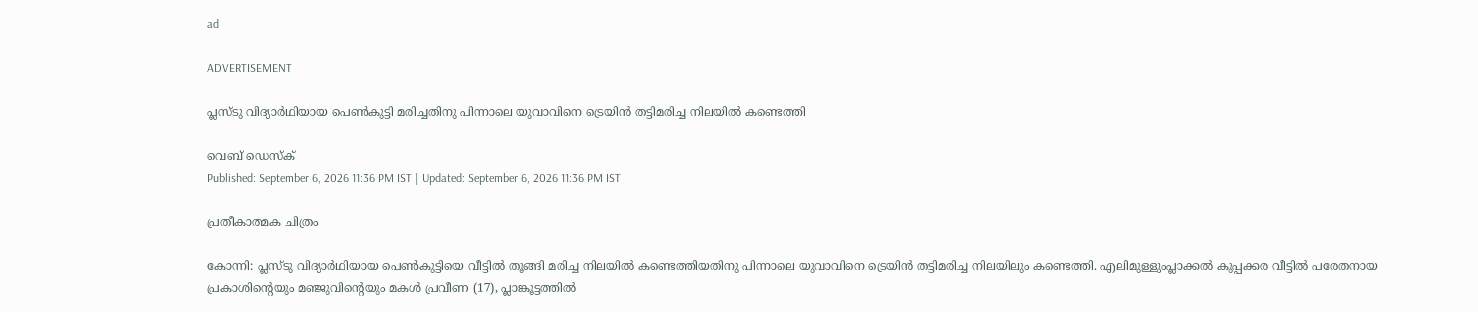ad

ADVERTISEMENT

പ്ലസ്ടു വിദ്യാർഥിയായ പെൺകുട്ടി മരിച്ചതിനു പിന്നാലെ യുവാവിനെ ട്രെയിൻ തട്ടിമരിച്ച നിലയിൽ കണ്ടെത്തി

വെബ് ഡെസ്ക്
Published: September 6, 2026 11:36 PM IST | Updated: September 6, 2026 11:36 PM IST

പ്രതീകാത്മക ചിത്രം

കോന്നി: പ്ലസ്ടു വിദ്യാർഥിയായ പെൺകുട്ടിയെ വീട്ടിൽ തൂങ്ങി മരിച്ച നിലയിൽ കണ്ടെത്തിയതിനു പിന്നാലെ യുവാവിനെ ട്രെയിൻ തട്ടിമരിച്ച നിലയിലും കണ്ടെത്തി. എലിമുള്ളുംപ്ലാക്കൽ കുപ്പക്കര വീട്ടിൽ പരേതനായ പ്രകാശിന്‍റെയും മഞ്ജുവിന്‍റെയും മകൾ പ്രവീണ (17), പ്ലാങ്കൂട്ടത്തിൽ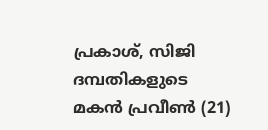പ്രകാശ്, സിജി ദമ്പതികളുടെ മകൻ പ്രവീൺ (21)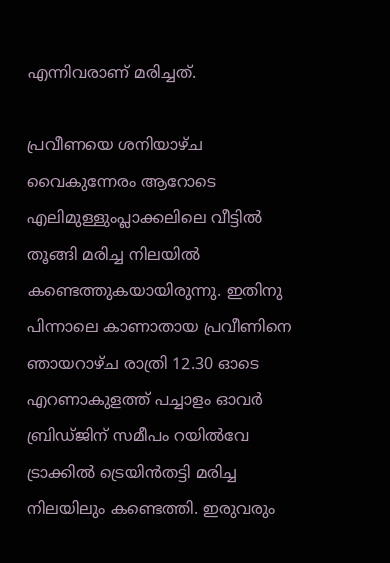എന്നിവരാണ് മരിച്ചത്.

പ്രവീണയെ ശനിയാഴ്ച വൈകുന്നേരം ആറോടെ എലിമുള്ളുംപ്ലാക്കലിലെ വീട്ടിൽ തൂങ്ങി മരിച്ച നിലയിൽ കണ്ടെത്തുകയായിരുന്നു. ഇതിനു പിന്നാലെ കാണാതായ പ്രവീണിനെ ഞായറാഴ്ച രാത്രി 12.30 ഓടെ എറണാകുളത്ത് പച്ചാളം ഓവർ ബ്രിഡ്ജിന് സമീപം റയിൽവേ ട്രാക്കിൽ ട്രെയിൻതട്ടി മരിച്ച നിലയിലും കണ്ടെത്തി. ഇരുവരും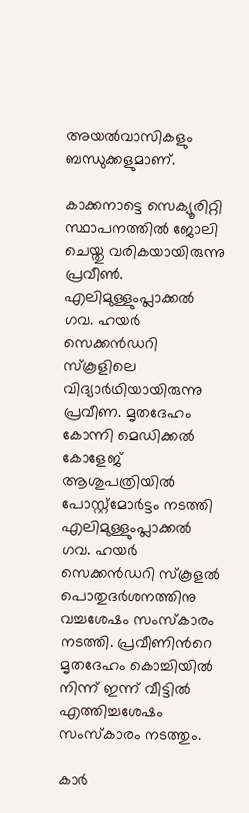അയൽവാസികളും ബന്ധുക്കളുമാണ്.

കാക്കനാട്ടെ സെക്യൂരിറ്റി സ്ഥാപനത്തിൽ ജോലി ചെയ്തു വരികയായിരുന്നു പ്രവീൺ. എലിമുള്ളുംപ്ലാക്കൽ ഗവ. ഹയർ സെക്കൻഡറി സ്കൂളിലെ വിദ്യാർഥിയായിരുന്നു പ്രവീണ. മൃതദേഹം കോന്നി മെഡിക്കൽ കോളേജ് ആശുപത്രിയിൽ പോസ്റ്റ്മോർട്ടം നടത്തി എലിമുള്ളുംപ്ലാക്കൽ ഗവ. ഹയർ സെക്കൻഡറി സ്കൂളൽ പൊതുദർശനത്തിനു വച്ചശേഷം സംസ്കാരം നടത്തി. പ്രവീണിന്‍റെ മൃതദേഹം കൊച്ചിയിൽ നിന്ന് ഇന്ന് വീട്ടിൽ എത്തിച്ചശേഷം സംസ്കാരം നടത്തും.

കാർ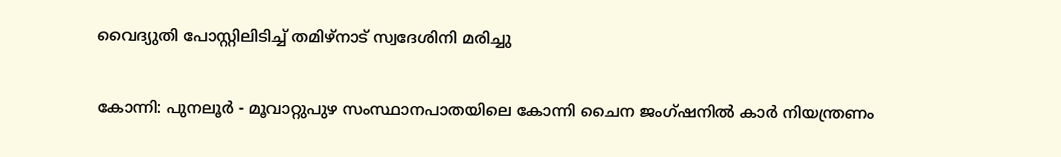വൈദ്യുതി പോസ്റ്റിലിടിച്ച് തമിഴ്നാട് സ്വദേശിനി മരിച്ചു

കോന്നി: പുനലൂർ - മൂവാറ്റുപുഴ സംസ്ഥാനപാതയിലെ കോന്നി ചൈന ജംഗ്ഷനിൽ കാർ നിയന്ത്രണം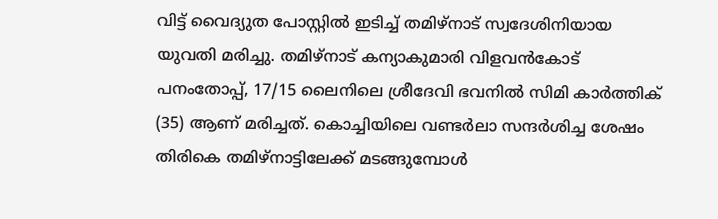വിട്ട് വൈദ്യുത പോസ്റ്റിൽ ഇടിച്ച് തമിഴ്നാട് സ്വദേശിനിയായ യുവതി മരിച്ചു. തമിഴ്നാട് കന്യാകുമാരി വിളവൻകോട് പനംതോപ്പ്, 17/15 ലൈനിലെ ശ്രീദേവി ഭവനിൽ സിമി കാർത്തിക് (35) ആണ് മരിച്ചത്. കൊച്ചിയിലെ വണ്ടർലാ സന്ദർശിച്ച ശേഷം തിരികെ തമിഴ്നാട്ടിലേക്ക് മടങ്ങുമ്പോൾ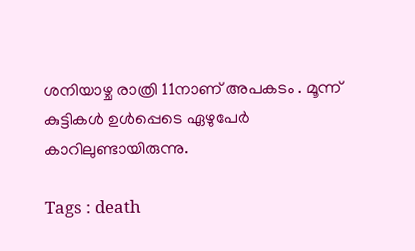ശനിയാഴ്ച രാത്രി 11നാണ് അപകടം . മൂന്ന് കുട്ടികൾ ഉൾപ്പെടെ ഏഴുപേർ കാറിലുണ്ടായിരുന്നു.

Tags : death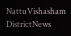NattuVishasham DistrictNews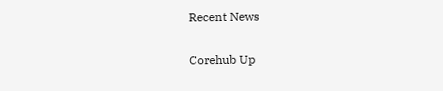Recent News

Corehub Up